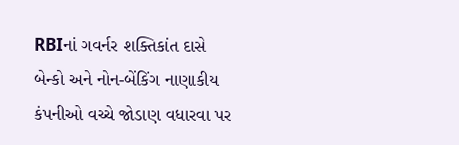RBIનાં ગવર્નર શક્તિકાંત દાસે બેન્કો અને નોન-બેંકિંગ નાણાકીય કંપનીઓ વચ્ચે જોડાણ વધારવા પર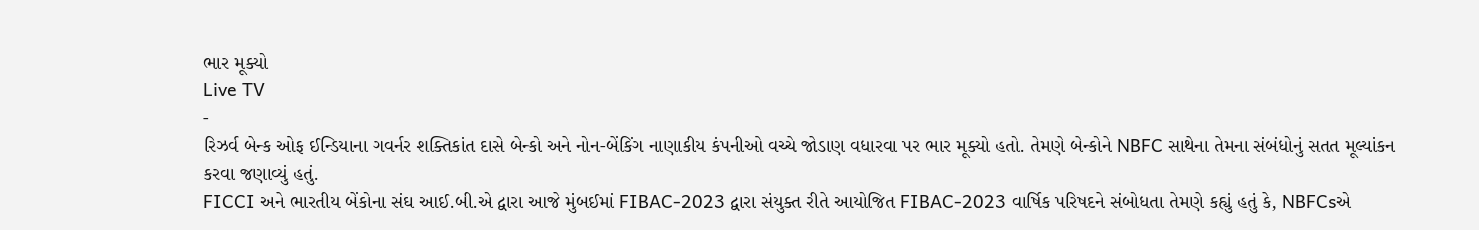ભાર મૂક્યો
Live TV
-
રિઝર્વ બેન્ક ઓફ ઈન્ડિયાના ગવર્નર શક્તિકાંત દાસે બેન્કો અને નોન-બેંકિંગ નાણાકીય કંપનીઓ વચ્ચે જોડાણ વધારવા પર ભાર મૂક્યો હતો. તેમણે બેન્કોને NBFC સાથેના તેમના સંબંધોનું સતત મૂલ્યાંકન કરવા જણાવ્યું હતું.
FICCI અને ભારતીય બેંકોના સંઘ આઈ.બી.એ દ્વારા આજે મુંબઈમાં FIBAC-2023 દ્વારા સંયુક્ત રીતે આયોજિત FIBAC-2023 વાર્ષિક પરિષદને સંબોધતા તેમણે કહ્યું હતું કે, NBFCsએ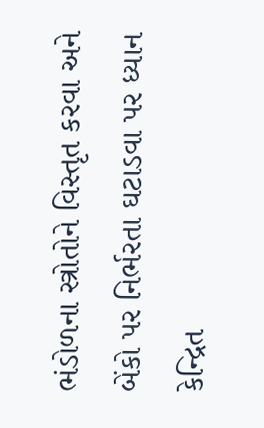ભંડોળના સ્ત્રોતોને વિસ્તૃત કરવા અને બેંકો પર નિર્ભરતા ઘટાડવા પર ધ્યાન કેન્દ્રિત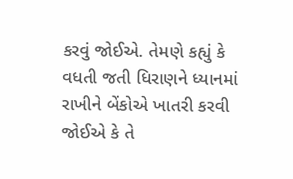કરવું જોઈએ. તેમણે કહ્યું કે વધતી જતી ધિરાણને ધ્યાનમાં રાખીને બેંકોએ ખાતરી કરવી જોઈએ કે તે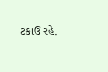ટકાઉ રહે.